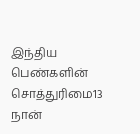இந்திய பெண்களின் சொத்துரிமை13
நான்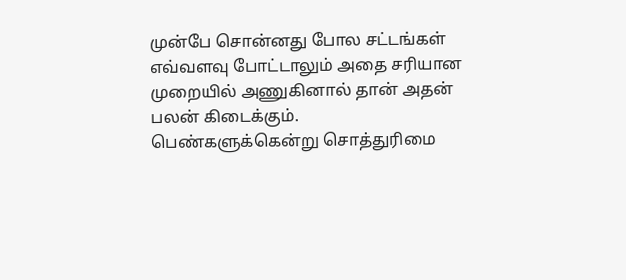முன்பே சொன்னது போல சட்டங்கள் எவ்வளவு போட்டாலும் அதை சரியான முறையில் அணுகினால் தான் அதன் பலன் கிடைக்கும். பெண்களுக்கென்று சொத்துரிமை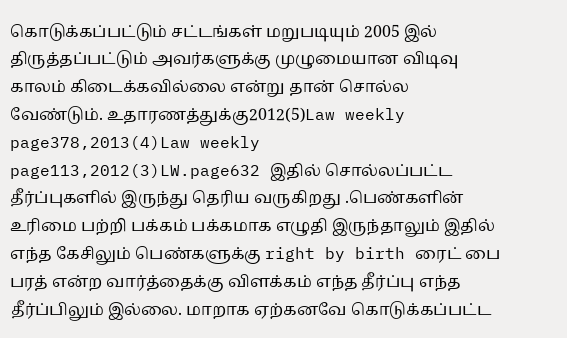கொடுக்கப்பட்டும் சட்டங்கள் மறுபடியும் 2005 இல் திருத்தப்பட்டும் அவர்களுக்கு முழுமையான விடிவு காலம் கிடைக்கவில்லை என்று தான் சொல்ல வேண்டும். உதாரணத்துக்கு2012(5)Law weekly page378,2013(4)Law weekly page113,2012(3)LW.page632 இதில் சொல்லப்பட்ட தீர்ப்புகளில் இருந்து தெரிய வருகிறது .பெண்களின் உரிமை பற்றி பக்கம் பக்கமாக எழுதி இருந்தாலும் இதில் எந்த கேசிலும் பெண்களுக்கு right by birth ரைட் பை பரத் என்ற வார்த்தைக்கு விளக்கம் எந்த தீர்ப்பு எந்த தீர்ப்பிலும் இல்லை. மாறாக ஏற்கனவே கொடுக்கப்பட்ட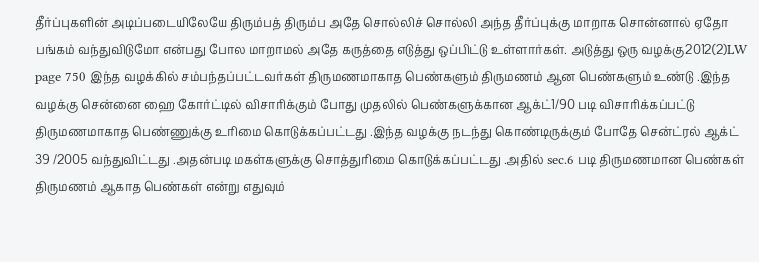தீர்ப்புகளின் அடிப்படையிலேயே திரும்பத் திரும்ப அதே சொல்லிச் சொல்லி அந்த தீர்ப்புக்கு மாறாக சொன்னால் ஏதோ பங்கம் வந்துவிடுமோ என்பது போல மாறாமல் அதே கருத்தை எடுத்து ஒப்பிட்டு உள்ளார்கள். அடுத்து ஒரு வழக்கு2012(2)LW page 750 இந்த வழக்கில் சம்பந்தப்பட்டவர்கள் திருமணமாகாத பெண்களும் திருமணம் ஆன பெண்களும் உண்டு .இந்த வழக்கு சென்னை ஹை கோர்ட்டில் விசாரிக்கும் போது முதலில் பெண்களுக்கான ஆக்ட்1/90 படி விசாரிக்கப்பட்டு திருமணமாகாத பெண்ணுக்கு உரிமை கொடுக்கப்பட்டது .இந்த வழக்கு நடந்து கொண்டிருக்கும் போதே சென்ட்ரல் ஆக்ட் 39 /2005 வந்துவிட்டது .அதன்படி மகள்களுக்கு சொத்துரிமை கொடுக்கப்பட்டது .அதில் sec.6 படி திருமணமான பெண்கள் திருமணம் ஆகாத பெண்கள் என்று எதுவும்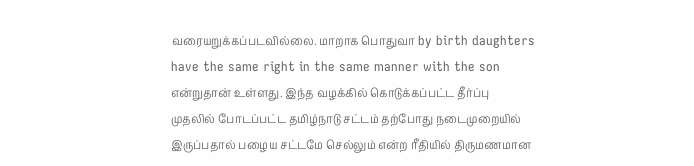வரையறுக்கப்படவில்லை. மாறாக பொதுவா by birth daughters have the same right in the same manner with the son என்றுதான் உள்ளது. இந்த வழக்கில் கொடுக்கப்பட்ட தீர்ப்பு முதலில் போடப்பட்ட தமிழ்நாடு சட்டம் தற்போது நடைமுறையில் இருப்பதால் பழைய சட்டமே செல்லும் என்ற ரீதியில் திருமணமான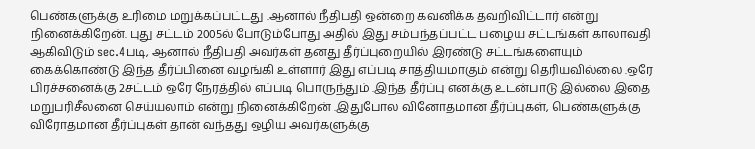பெண்களுக்கு உரிமை மறுக்கப்பட்டது .ஆனால் நீதிபதி ஒன்றை கவனிக்க தவறிவிட்டார் என்று நினைக்கிறேன். புது சட்டம் 2005ல் போடும்போது அதில் இது சம்பந்தப்பட்ட பழைய சட்டங்கள் காலாவதி ஆகிவிடும் sec.4படி, ஆனால் நீதிபதி அவர்கள் தனது தீர்ப்புறையில் இரண்டு சட்டங்களையும் கைக்கொண்டு இந்த தீர்ப்பினை வழங்கி உள்ளார் இது எப்படி சாத்தியமாகும் என்று தெரியவில்லை .ஒரே பிரச்சனைக்கு 2சட்டம் ஒரே நேரத்தில் எப்படி பொருந்தும் .இந்த தீர்ப்பு எனக்கு உடன்பாடு இல்லை இதை மறுபரிசீலனை செய்யலாம் என்று நினைக்கிறேன் .இதுபோல வினோதமான தீர்ப்புகள், பெண்களுக்கு விரோதமான தீர்ப்புகள் தான் வந்தது ஒழிய அவர்களுக்கு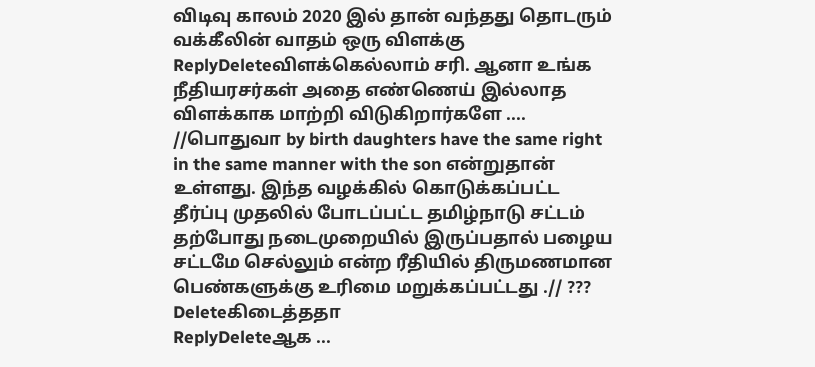விடிவு காலம் 2020 இல் தான் வந்தது தொடரும்
வக்கீலின் வாதம் ஒரு விளக்கு
ReplyDeleteவிளக்கெல்லாம் சரி. ஆனா உங்க நீதியரசர்கள் அதை எண்ணெய் இல்லாத விளக்காக மாற்றி விடுகிறார்களே .... //பொதுவா by birth daughters have the same right in the same manner with the son என்றுதான் உள்ளது. இந்த வழக்கில் கொடுக்கப்பட்ட தீர்ப்பு முதலில் போடப்பட்ட தமிழ்நாடு சட்டம் தற்போது நடைமுறையில் இருப்பதால் பழைய சட்டமே செல்லும் என்ற ரீதியில் திருமணமான பெண்களுக்கு உரிமை மறுக்கப்பட்டது .// ???
Deleteகிடைத்ததா
ReplyDeleteஆக ...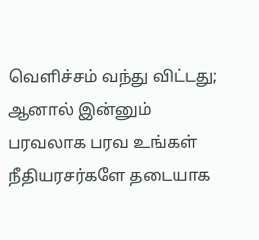வெளிச்சம் வந்து விட்டது; ஆனால் இன்னும் பரவலாக பரவ உங்கள் நீதியரசர்களே தடையாக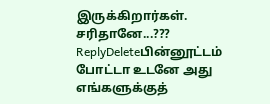இருக்கிறார்கள். சரிதானே...???
ReplyDeleteபின்னூட்டம் போட்டா உடனே அது எங்களுக்குத்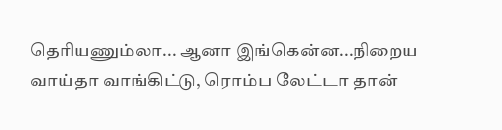தெரியணும்லா... ஆனா இங்கென்ன...நிறைய வாய்தா வாங்கிட்டு, ரொம்ப லேட்டா தான்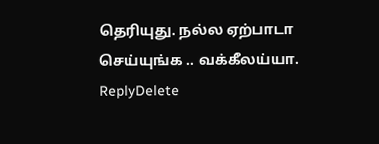தெரியுது. நல்ல ஏற்பாடா செய்யுங்க .. வக்கீலய்யா.
ReplyDelete